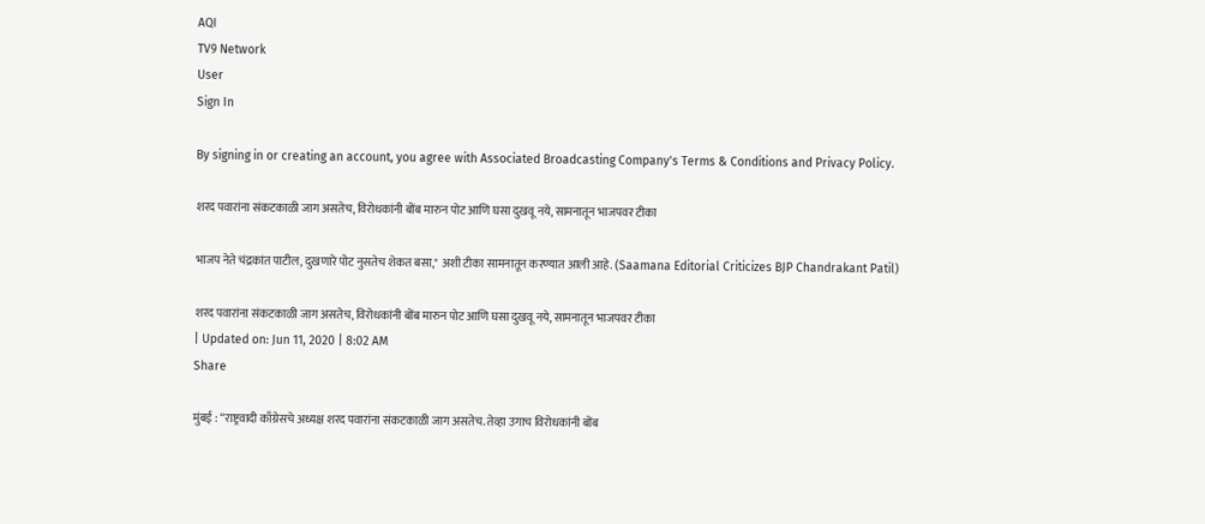AQI
TV9 Network
User
Sign In

By signing in or creating an account, you agree with Associated Broadcasting Company's Terms & Conditions and Privacy Policy.

शरद पवारांना संकटकाळी जाग असतेच, विरोधकांनी बोंब मारुन पोट आणि घसा दुखवू नये, सामनातून भाजपवर टीका

भाजप नेते चंद्रकांत पाटील, दुखणारे पोट नुसतेच शेकत बसा," अशी टीका सामनातून करण्यात आली आहे. (Saamana Editorial Criticizes BJP Chandrakant Patil)

शरद पवारांना संकटकाळी जाग असतेच, विरोधकांनी बोंब मारुन पोट आणि घसा दुखवू नये, सामनातून भाजपवर टीका
| Updated on: Jun 11, 2020 | 8:02 AM
Share

मुंबई : “राष्ट्रवादी काँग्रेसचे अध्यक्ष शरद पवारांना संकटकाळी जाग असतेच. तेव्हा उगाच विरोधकांनी बोंब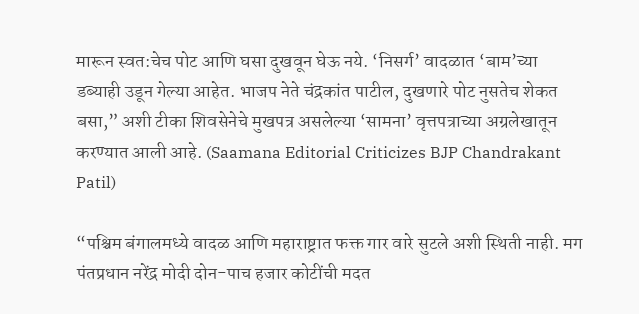मारून स्वत:चेच पोट आणि घसा दुखवून घेऊ नये. ‘निसर्ग’ वादळात ‘बाम’च्या डब्याही उडून गेल्या आहेत. भाजप नेते चंद्रकांत पाटील, दुखणारे पोट नुसतेच शेकत बसा,” अशी टीका शिवसेनेचे मुखपत्र असलेल्या ‘सामना’ वृत्तपत्राच्या अग्रलेखातून करण्यात आली आहे. (Saamana Editorial Criticizes BJP Chandrakant Patil)

“पश्चिम बंगालमध्ये वादळ आणि महाराष्ट्रात फक्त गार वारे सुटले अशी स्थिती नाही. मग पंतप्रधान नरेंद्र मोदी दोन-पाच हजार कोटींची मदत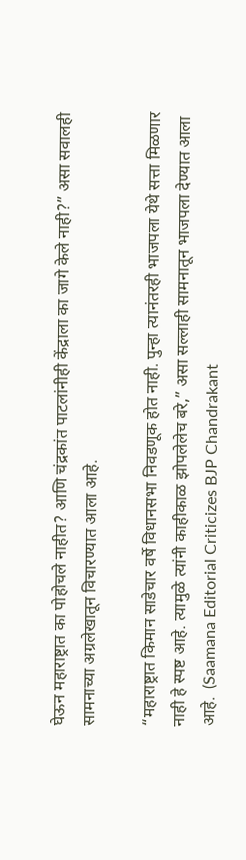घेऊन महाराष्ट्रात का पोहोचले नाहीत? आणि चंद्रकांत पाटलांनीही केंद्राला का जागे केले नाही?” असा सवालही सामनाच्या अग्रलेखातून विचारण्यात आला आहे.

“महाराष्ट्रात किमान साडेचार वर्षे विधानसभा निवडणूक होत नाही. पुन्हा त्यानंतरही भाजपला येथे सत्ता मिळणार नाही हे स्पष्ट आहे. त्यामुळे त्यांनी काहीकाळ झोपलेलेच बरे,” असा सल्लाही सामनातून भाजपला देण्यात आला आहे.  (Saamana Editorial Criticizes BJP Chandrakant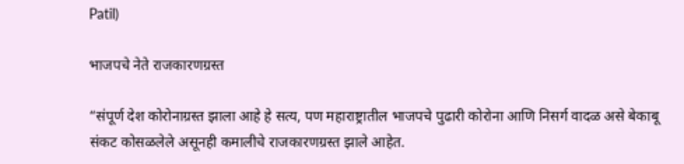Patil)

भाजपचे नेते राजकारणग्रस्त

“संपूर्ण देश कोरोनाग्रस्त झाला आहे हे सत्य, पण महाराष्ट्रातील भाजपचे पुढारी कोरोना आणि निसर्ग वादळ असे बेकाबू संकट कोसळलेले असूनही कमालीचे राजकारणग्रस्त झाले आहेत.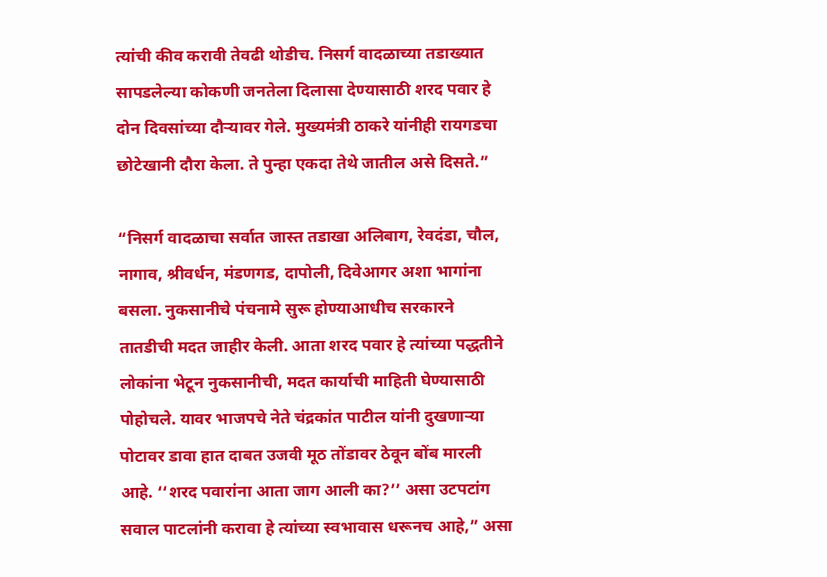त्यांची कीव करावी तेवढी थोडीच. निसर्ग वादळाच्या तडाख्यात सापडलेल्या कोकणी जनतेला दिलासा देण्यासाठी शरद पवार हे दोन दिवसांच्या दौऱ्यावर गेले. मुख्यमंत्री ठाकरे यांनीही रायगडचा छोटेखानी दौरा केला. ते पुन्हा एकदा तेथे जातील असे दिसते.”

“निसर्ग वादळाचा सर्वात जास्त तडाखा अलिबाग, रेवदंडा, चौल, नागाव, श्रीवर्धन, मंडणगड, दापोली, दिवेआगर अशा भागांना बसला. नुकसानीचे पंचनामे सुरू होण्याआधीच सरकारने तातडीची मदत जाहीर केली. आता शरद पवार हे त्यांच्या पद्धतीने लोकांना भेटून नुकसानीची, मदत कार्याची माहिती घेण्यासाठी पोहोचले. यावर भाजपचे नेते चंद्रकांत पाटील यांनी दुखणाऱ्या पोटावर डावा हात दाबत उजवी मूठ तोंडावर ठेवून बोंब मारली आहे. ‘‘शरद पवारांना आता जाग आली का?’’ असा उटपटांग सवाल पाटलांनी करावा हे त्यांच्या स्वभावास धरूनच आहे,” असा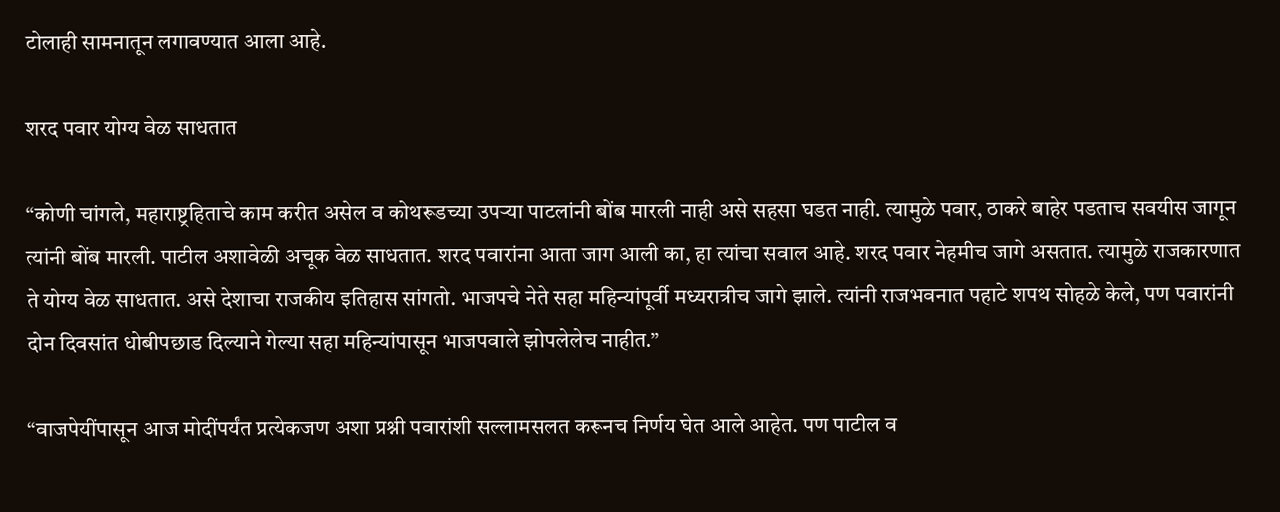टोलाही सामनातून लगावण्यात आला आहे.

शरद पवार योग्य वेळ साधतात

“कोणी चांगले, महाराष्ट्रहिताचे काम करीत असेल व कोथरूडच्या उपऱ्या पाटलांनी बोंब मारली नाही असे सहसा घडत नाही. त्यामुळे पवार, ठाकरे बाहेर पडताच सवयीस जागून त्यांनी बोंब मारली. पाटील अशावेळी अचूक वेळ साधतात. शरद पवारांना आता जाग आली का, हा त्यांचा सवाल आहे. शरद पवार नेहमीच जागे असतात. त्यामुळे राजकारणात ते योग्य वेळ साधतात. असे देशाचा राजकीय इतिहास सांगतो. भाजपचे नेते सहा महिन्यांपूर्वी मध्यरात्रीच जागे झाले. त्यांनी राजभवनात पहाटे शपथ सोहळे केले, पण पवारांनी दोन दिवसांत धोबीपछाड दिल्याने गेल्या सहा महिन्यांपासून भाजपवाले झोपलेलेच नाहीत.”

“वाजपेयींपासून आज मोदींपर्यंत प्रत्येकजण अशा प्रश्नी पवारांशी सल्लामसलत करूनच निर्णय घेत आले आहेत. पण पाटील व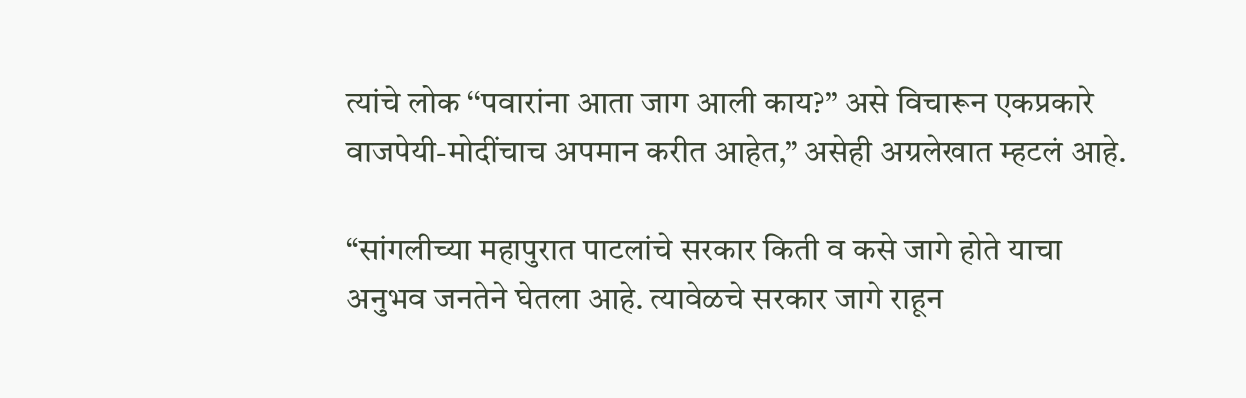त्यांचे लोक ‘‘पवारांना आता जाग आली काय?’’ असे विचारून एकप्रकारे वाजपेयी-मोदींचाच अपमान करीत आहेत,” असेही अग्रलेखात म्हटलं आहे.

“सांगलीच्या महापुरात पाटलांचे सरकार किती व कसे जागे होते याचा अनुभव जनतेने घेतला आहे. त्यावेळचे सरकार जागे राहून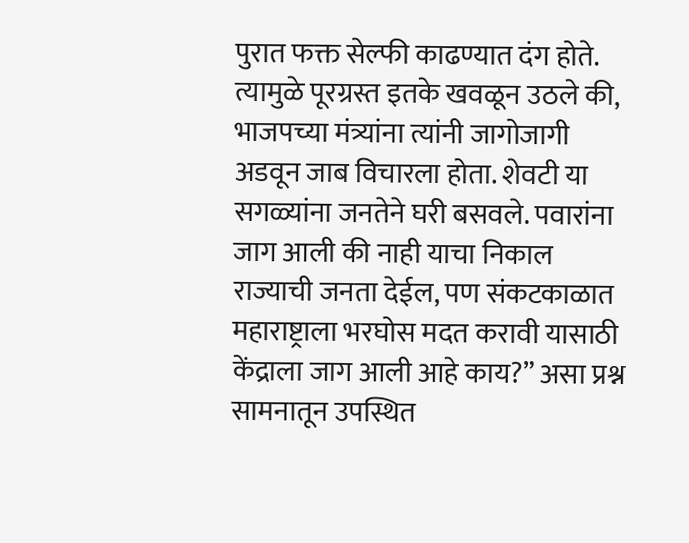पुरात फक्त सेल्फी काढण्यात दंग होते. त्यामुळे पूरग्रस्त इतके खवळून उठले की, भाजपच्या मंत्र्यांना त्यांनी जागोजागी अडवून जाब विचारला होता. शेवटी या सगळ्यांना जनतेने घरी बसवले. पवारांना जाग आली की नाही याचा निकाल राज्याची जनता देईल, पण संकटकाळात महाराष्ट्राला भरघोस मदत करावी यासाठी केंद्राला जाग आली आहे काय?” असा प्रश्न सामनातून उपस्थित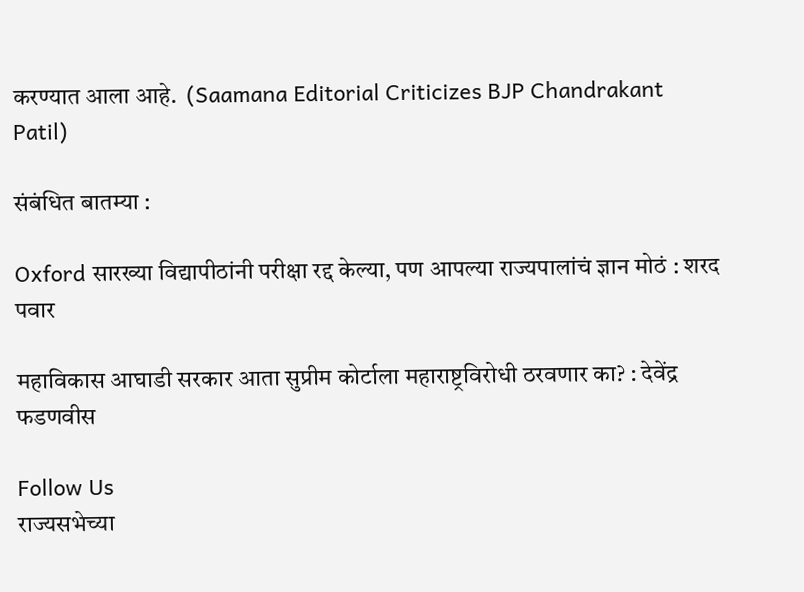करण्यात आला आहे.  (Saamana Editorial Criticizes BJP Chandrakant Patil)

संबंधित बातम्या :

Oxford सारख्या विद्यापीठांनी परीक्षा रद्द केल्या, पण आपल्या राज्यपालांचं ज्ञान मोठं : शरद पवार

महाविकास आघाडी सरकार आता सुप्रीम कोर्टाला महाराष्ट्रविरोधी ठरवणार का? : देवेंद्र फडणवीस

Follow Us
राज्यसभेच्या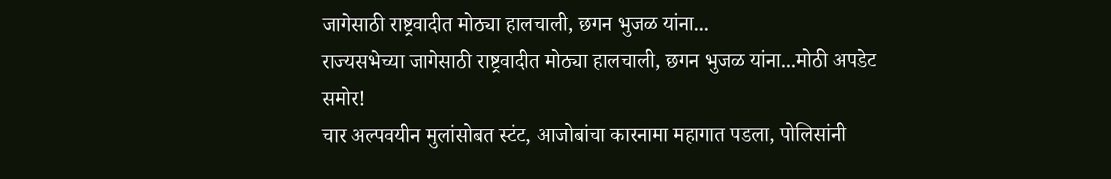जागेसाठी राष्ट्रवादीत मोठ्या हालचाली, छगन भुजळ यांना...
राज्यसभेच्या जागेसाठी राष्ट्रवादीत मोठ्या हालचाली, छगन भुजळ यांना...मोठी अपडेट समोर!
चार अल्पवयीन मुलांसोबत स्टंट, आजोबांचा कारनामा महागात पडला, पोलिसांनी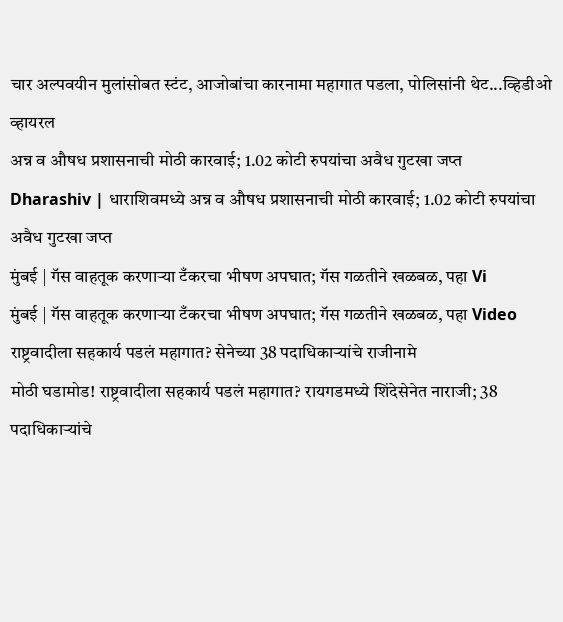चार अल्पवयीन मुलांसोबत स्टंट, आजोबांचा कारनामा महागात पडला, पोलिसांनी थेट...व्हिडीओ व्हायरल
अन्न व औषध प्रशासनाची मोठी कारवाई; 1.02 कोटी रुपयांचा अवैध गुटखा जप्त
Dharashiv | धाराशिवमध्ये अन्न व औषध प्रशासनाची मोठी कारवाई; 1.02 कोटी रुपयांचा अवैध गुटखा जप्त
मुंबई | गॅस वाहतूक करणाऱ्या टँकरचा भीषण अपघात; गॅस गळतीने खळबळ, पहा Vi
मुंबई | गॅस वाहतूक करणाऱ्या टँकरचा भीषण अपघात; गॅस गळतीने खळबळ, पहा Video
राष्ट्रवादीला सहकार्य पडलं महागात? सेनेच्या 38 पदाधिकाऱ्यांचे राजीनामे
मोठी घडामोड! राष्ट्रवादीला सहकार्य पडलं महागात? रायगडमध्ये शिंदेसेनेत नाराजी; 38 पदाधिकाऱ्यांचे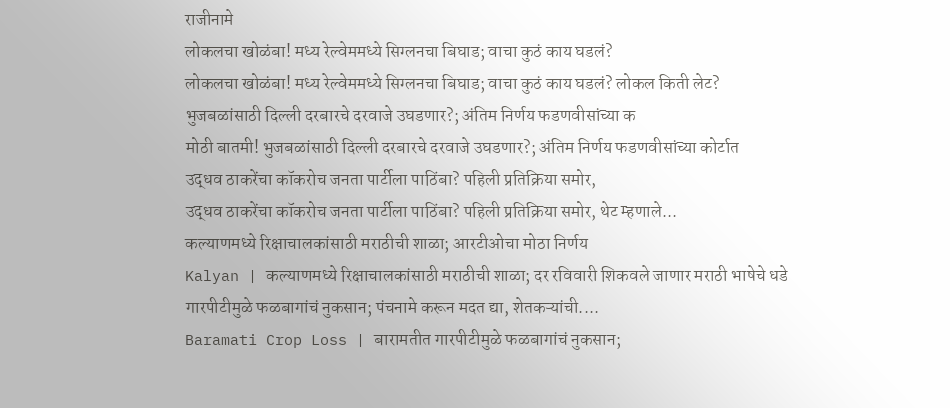राजीनामे
लोकलचा खोळंबा! मध्य रेल्वेममध्ये सिग्लनचा बिघाड; वाचा कुठं काय घडलं?
लोकलचा खोळंबा! मध्य रेल्वेममध्ये सिग्लनचा बिघाड; वाचा कुठं काय घडलं? लोकल किती लेट?
भुजबळांसाठी दिल्ली दरबारचे दरवाजे उघडणार?; अंतिम निर्णय फडणवीसांच्या क
मोठी बातमी! भुजबळांसाठी दिल्ली दरबारचे दरवाजे उघडणार?; अंतिम निर्णय फडणवीसांच्या कोर्टात
उद्धव ठाकरेंचा कॉकरोच जनता पार्टीला पाठिंबा? पहिली प्रतिक्रिया समोर,
उद्धव ठाकरेंचा कॉकरोच जनता पार्टीला पाठिंबा? पहिली प्रतिक्रिया समोर, थेट म्हणाले...
कल्याणमध्ये रिक्षाचालकांसाठी मराठीची शाळा; आरटीओचा मोठा निर्णय
Kalyan | कल्याणमध्ये रिक्षाचालकांसाठी मराठीची शाळा; दर रविवारी शिकवले जाणार मराठी भाषेचे धडे
गारपीटीमुळे फळबागांचं नुकसान; पंचनामे करून मदत द्या, शेतकऱ्यांची....
Baramati Crop Loss | बारामतीत गारपीटीमुळे फळबागांचं नुकसान;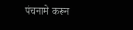पंचनामे करून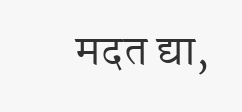मदत द्या,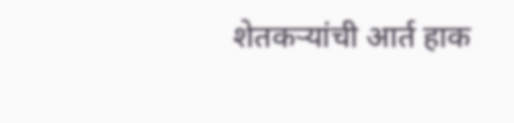शेतकऱ्यांची आर्त हाक